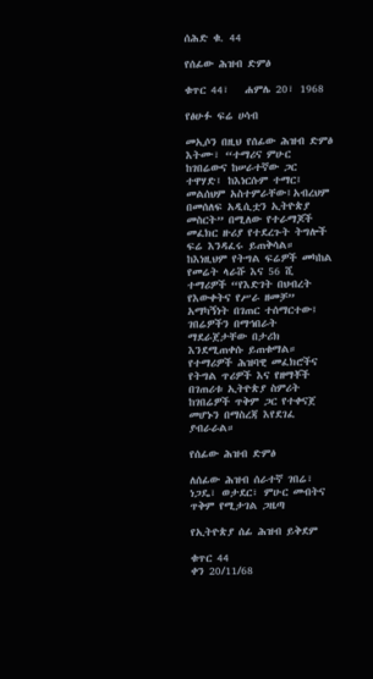ሰሕድ ቁ. 44

የሰፊው ሕዝብ ድምፅ

ቁጥር 44፣   ሐምሌ 20፣ 1968

የፅሁፉ ፍሬ ሀሳብ

መኢሶን በዚህ የሰፊው ሕዝብ ድምፅ እትሙ፣ “ተማሪና ምሁር ከገበሬውና ከሠራተኛው ጋር ተዋሃድ፤ ከእነርሱም ተማር፤ መልሰህም አስተምራቸው፤አብረህም በመሰለፍ አዲሲቷን ኢትዮጵያ መስርት” በሚለው የተራማጆች መፈክር ዙሪያ የተደረጉት ትግሎች ፍሬ እንዳፈሩ ይጠቅሳል። ከእነዚህም የትግል ፍሬዎች መካከል የመሬት ላራሹ እና 56 ሺ ተማሪዎች “የእድገት በህብረት የእውቀትና የሥራ ዘመቻ” አማካኝነት በገጠር ተሰማርተው፤ ገበሬዎችን በማኅበራት ማደራጀታቸው በታሪክ እንደሚጠቀሱ ይጠቁማል። የተማሪዎች ሕዝባዊ መፈክሮችና የትግል ጥሪዎች እና የዘማቾች በገጠሪቱ ኢትዮጵያ ስምሪት ከገበሬዎች ጥቅም ጋር የተቀናጀ መሆኑን በማስረጃ እየደገፈ ያብራራል።

የሰፊው ሕዝብ ድምፅ

ለሰፊው ሕዝብ ሰራተኛ ገበሬ፣ ነጋዴ፣ ወታደር፣ ምሁር መብትና ጥቅም የሚታገል ጋዜጣ

የኢትዮጵያ ሰፊ ሕዝብ ይቅደም

ቁጥር 44                                                                   ቀን 20/11/68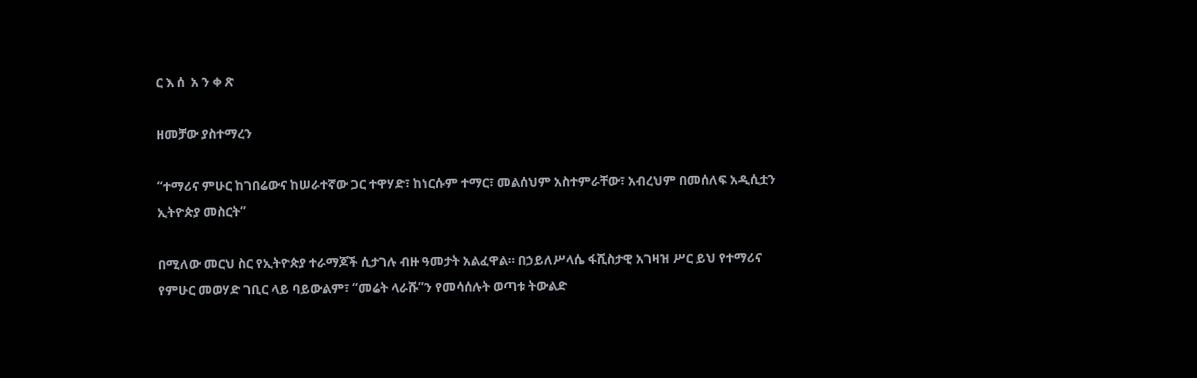ር እ ሰ  አ ን ቀ ጽ

ዘመቻው ያስተማረን

“ተማሪና ምሁር ከገበሬውና ከሠራተኛው ጋር ተዋሃድ፣ ከነርሱም ተማር፣ መልሰህም አስተምራቸው፣ አብረህም በመሰለፍ አዲሲቷን ኢትዮጵያ መስርት”

በሚለው መርህ ስር የኢትዮጵያ ተራማጆች ሲታገሉ ብዙ ዓመታት አልፈዋል። በኃይለሥላሴ ፋሺስታዊ አገዛዝ ሥር ይህ የተማሪና የምሁር መወሃድ ገቢር ላይ ባይውልም፣ “መሬት ላራሹ”ን የመሳሰሉት ወጣቱ ትውልድ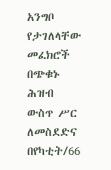አንግቦ የታገለላቸው መፈክሮች በጭቁኑ ሕዝብ ውስጥ ሥር ለመስደድና በየካቲት/66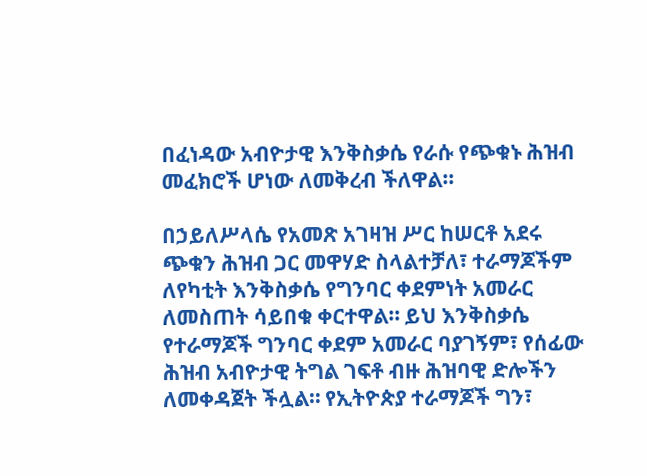በፈነዳው አብዮታዊ እንቅስቃሴ የራሱ የጭቁኑ ሕዝብ መፈክሮች ሆነው ለመቅረብ ችለዋል።

በኃይለሥላሴ የአመጽ አገዛዝ ሥር ከሠርቶ አደሩ ጭቁን ሕዝብ ጋር መዋሃድ ስላልተቻለ፣ ተራማጆችም ለየካቲት እንቅስቃሴ የግንባር ቀደምነት አመራር ለመስጠት ሳይበቁ ቀርተዋል። ይህ እንቅስቃሴ የተራማጆች ግንባር ቀደም አመራር ባያገኝም፣ የሰፊው ሕዝብ አብዮታዊ ትግል ገፍቶ ብዙ ሕዝባዊ ድሎችን ለመቀዳጀት ችሏል። የኢትዮጵያ ተራማጆች ግን፣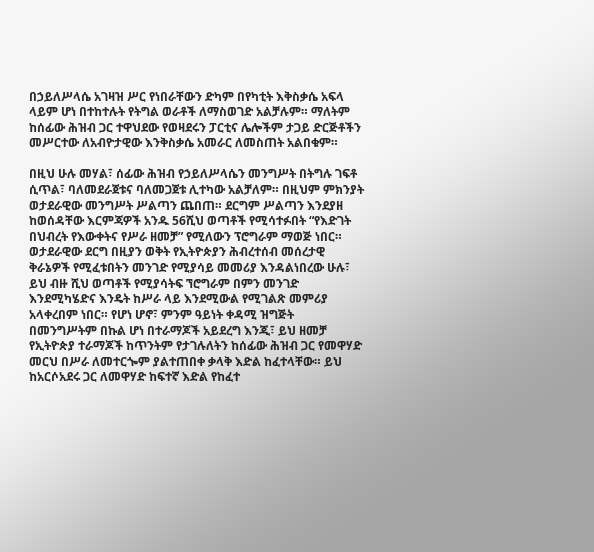በኃይለሥላሴ አገዛዝ ሥር የነበራቸውን ድካም በየካቲት እቅስቃሴ አፍላ ላይም ሆነ በተከተሉት የትግል ወራቶች ለማስወገድ አልቻሉም። ማለትም ከሰፊው ሕዝብ ጋር ተዋህደው የወዛደሩን ፓርቲና ሌሎችም ታጋይ ድርጅቶችን መሥርተው ለአብዮታዊው እንቅስቃሴ አመራር ለመስጠት አልበቁም።

በዚህ ሁሉ መሃል፣ ሰፊው ሕዝብ የኃይለሥላሴን መንግሥት በትግሉ ገፍቶ ሲጥል፣ ባለመደራጀቱና ባለመጋጀቱ ሊተካው አልቻለም። በዚህም ምክንያት ወታደራዊው መንግሥት ሥልጣን ጨበጠ። ደርግም ሥልጣን እንደያዘ ከወሰዳቸው እርምጃዎች አንዱ 56ሺህ ወጣቶች የሚሳተፉበት “የእድገት በህብረት የእውቀትና የሥራ ዘመቻ” የሚለውን ፕሮግራም ማወጅ ነበር። ወታደራዊው ደርግ በዚያን ወቅት የኢትዮጵያን ሕብረተሰብ መሰረታዊ ቅራኔዎች የሚፈቱበትን መንገድ የሚያሳይ መመሪያ እንዳልነበረው ሁሉ፣ ይህ ብዙ ሺህ ወጣቶች የሚያሳትፍ ኘሮግራም በምን መንገድ እንደሚካሄድና እንዴት ከሥራ ላይ እንደሚውል የሚገልጽ መምሪያ አላቀረበም ነበር። የሆነ ሆኖ፣ ምንም ዓይነት ቀዳሚ ዝግጅት በመንግሥትም በኩል ሆነ በተራማጆች አይደረግ እንጂ፣ ይህ ዘመቻ የኢትዮጵያ ተራማጆች ከጥንትም የታገሉለትን ከሰፊው ሕዝብ ጋር የመዋሃድ መርህ በሥራ ለመተርጐም ያልተጠበቀ ቃላቅ እድል ከፈተላቸው። ይህ ከአርሶአደሩ ጋር ለመዋሃድ ከፍተኛ እድል የከፈተ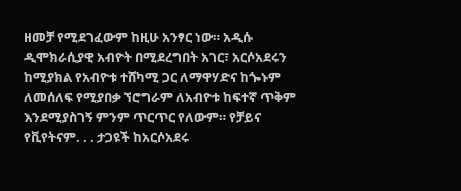ዘመቻ የሚደገፈውም ከዚሁ አንፃር ነው። አዲሱ ዲሞክራሲያዊ አብዮት በሚደረግበት አገር፣ አርሶአደሩን ከሚያክል የአብዮቱ ተሸካሚ ጋር ለማዋሃድና ከጐኑም ለመሰለፍ የሚያበቃ ኘሮግራም ለአብዮቱ ከፍተኛ ጥቅም እንደሚያስገኝ ምንም ጥርጥር የለውም። የቻይና የቪየትናም. . . ታጋዩች ከአርሶአደሩ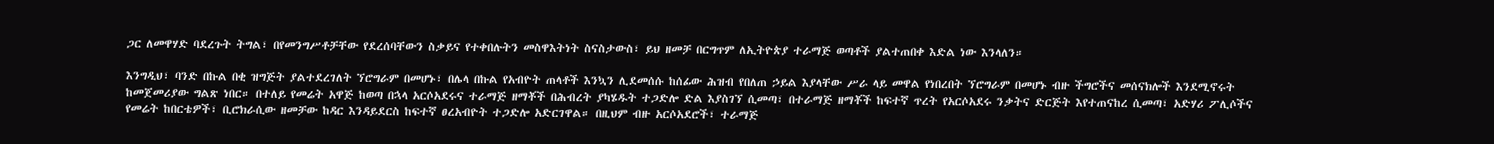ጋር ለመዋሃድ ባደረጉት ትግል፣ በየመንግሥቶቻቸው የደረሰባቸውን ስቃይና የተቀበሉትን መስዋእትነት ስናስታውስ፣ ይህ ዘመቻ በርግጥም ለኢትዮጵያ ተራማጅ ወጣቶች ያልተጠበቀ እድል ነው እንላለን።

እንግዲህ፣ ባንድ በኩል በቂ ዝግጅት ያልተደረገለት ኘሮግራም በመሆኑ፣ በሌላ በኩል የአብዮት ጠላቶች እንኳን ሊደመሰሱ ከሰፊው ሕዝብ የበለጠ ኃይል እያላቸው ሥራ ላይ መዋል የነበረበት ኘሮግራም በመሆኑ ብዙ ችግሮችና መሰናክሎች እንደሚኖሩት ከመጀመሪያው ግልጽ ነበር። በተለይ የመሬት አዋጅ ከወጣ በኋላ አርሶአደሩና ተራማጅ ዘማቾች በሕብረት ያካሄዱት ተጋድሎ ድል እያስገኘ ሲመጣ፣ በተራማጅ ዘማቾች ከፍተኛ ጥረት የአርሶአደሩ ንቃትና ድርጅት እየተጠናከረ ሲመጣ፣ አድሃሪ ፖሊሶችና የመሬት ከበርቴዎች፣ ቢሮክራሲው ዘመቻው ከዳር እንዳይደርስ ከፍተኛ ፀረአብዮት ተጋድሎ አድርገዋል። በዚህም ብዙ አርሶአደሮች፣ ተራማጅ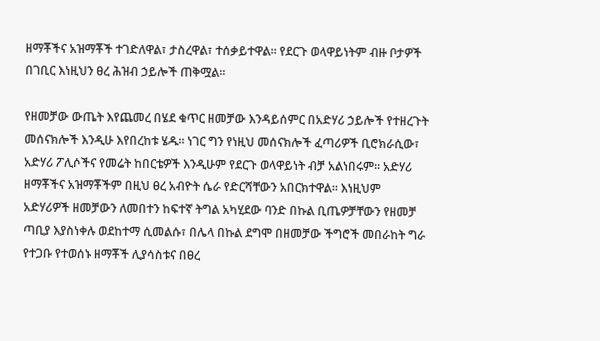ዘማቾችና አዝማቾች ተገድለዋል፣ ታስረዋል፣ ተሰቃይተዋል። የደርጉ ወላዋይነትም ብዙ ቦታዎች በገቢር እነዚህን ፀረ ሕዝብ ኃይሎች ጠቅሟል።

የዘመቻው ውጤት እየጨመረ በሄደ ቁጥር ዘመቻው እንዳይሰምር በአድሃሪ ኃይሎች የተዘረጉት መሰናክሎች እንዲሁ እየበረከቱ ሄዱ። ነገር ግን የነዚህ መሰናክሎች ፈጣሪዎች ቢሮክራሲው፣ አድሃሪ ፖሊሶችና የመሬት ከበርቴዎች እንዲሁም የደርጉ ወላዋይነት ብቻ አልነበሩም። አድሃሪ ዘማቾችና አዝማቾችም በዚህ ፀረ አብዮት ሴራ የድርሻቸውን አበርክተዋል። እነዚህም አድሃሪዎች ዘመቻውን ለመበተን ከፍተኛ ትግል አካሂደው ባንድ በኩል ቢጤዎቻቸውን የዘመቻ ጣቢያ እያስነቀሉ ወደከተማ ሲመልሱ፣ በሌላ በኩል ደግሞ በዘመቻው ችግሮች መበራከት ግራ የተጋቡ የተወሰኑ ዘማቾች ሊያሳስቱና በፀረ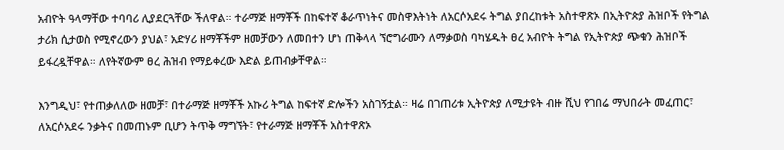አብዮት ዓላማቸው ተባባሪ ሊያደርጓቸው ችለዋል። ተራማጅ ዘማቾች በከፍተኛ ቆራጥነትና መስዋእትነት ለአርሶአደሩ ትግል ያበረከቱት አስተዋጽኦ በኢትዮጵያ ሕዝቦች የትግል ታሪክ ሲታወስ የሚኖረውን ያህል፣ አድሃሪ ዘማቾችም ዘመቻውን ለመበተን ሆነ ጠቅላላ ኘሮግራሙን ለማቃወስ ባካሄዱት ፀረ አብዮት ትግል የኢትዮጵያ ጭቁን ሕዝቦች ይፋረዷቸዋል። ለየትኛውም ፀረ ሕዝብ የማይቀረው እድል ይጠብቃቸዋል።

እንግዲህ፣ የተጠቃለለው ዘመቻ፣ በተራማጅ ዘማቾች አኩሪ ትግል ከፍተኛ ድሎችን አስገኝቷል። ዛሬ በገጠሪቱ ኢትዮጵያ ለሚታዩት ብዙ ሺህ የገበሬ ማህበራት መፈጠር፣ ለአርሶአደሩ ንቃትና በመጠኑም ቢሆን ትጥቅ ማግኘት፣ የተራማጅ ዘማቾች አስተዋጽኦ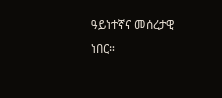ዓይነተኛና መሰረታዊ ነበር።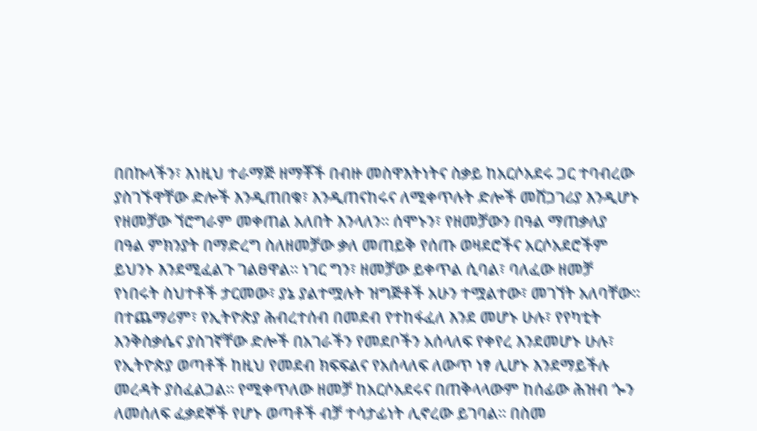በበኩላችን፣ እነዚህ ተራማጅ ዘማቾች በብዙ መስዋእትነትና ስቃይ ከአርሶአደሩ ጋር ተባብረው ያስገኙዋቸው ድሎች እንዲጠበቁ፣ እንዲጠናከሩና ለሚቀጥሉት ድሎች መሸጋገሪያ እንዲሆኑ የዘመቻው ኘሮግራም መቀጠል አለበት እንላለን። ሰሞኑን፣ የዘመቻውን በዓል ማጠቃለያ በዓል ምክንያት በማድረግ ስለዘመቻው ቃለ መጠይቅ የሰጡ ወዛደሮችና አርሶአደሮችም ይህንኑ እንደሚፈልጉ ገልፀዋል። ነገር ግን፣ ዘመቻው ይቀጥል ሲባል፣ ባለፈው ዘመቻ የነበሩት ስህተቶች ታርመው፣ ያኔ ያልተሟሉት ዝግጅቶች አሁን ተሟልተው፣ መገኘት አለባቸው። በተጨማሪም፣ የኢትዮጵያ ሕብረተሰብ በመደብ የተከፋፈለ እንደ መሆኑ ሁሉ፣ የየካቲት እንቅስቃሴና ያስገኛቸው ድሎች በአገራችን የመደቦችን አሰላለፍ የቀየረ እንደመሆኑ ሁሉ፣ የኢትዮጵያ ወጣቶች ከዚህ የመደብ ክፍፍልና የአሰላለፍ ለውጥ ነፃ ሊሆኑ እንደማይችሉ መረዳት ያስፈልጋል። የሚቀጥለው ዘመቻ ከአርሶአደሩና በጠቅላላውም ከሰፊው ሕዝብ ጐን ለመሰለፍ ፈቃደኞች የሆኑ ወጣቶች ብቻ ተሳታፊነት ሊኖረው ይገባል። በስመ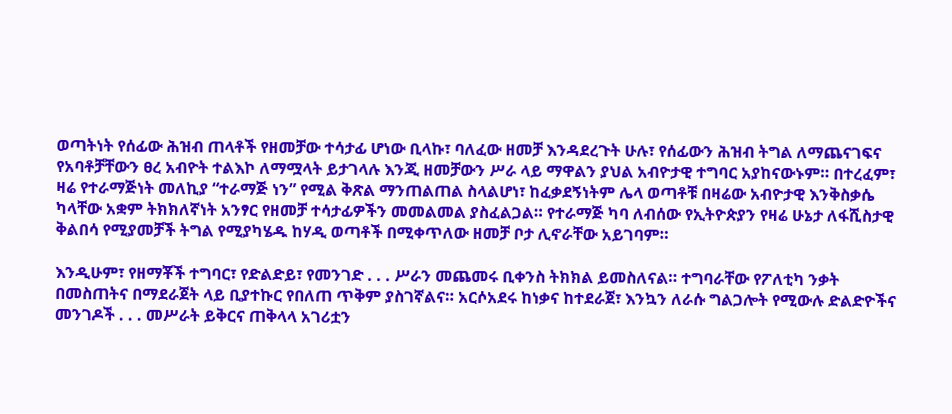ወጣትነት የሰፊው ሕዝብ ጠላቶች የዘመቻው ተሳታፊ ሆነው ቢላኩ፣ ባለፈው ዘመቻ እንዳደረጉት ሁሉ፣ የሰፊውን ሕዝብ ትግል ለማጨናገፍና የአባቶቻቸውን ፀረ አብዮት ተልእኮ ለማሟላት ይታገላሉ እንጂ ዘመቻውን ሥራ ላይ ማዋልን ያህል አብዮታዊ ተግባር አያከናውኑም። በተረፈም፣ ዛሬ የተራማጅነት መለኪያ “ተራማጅ ነን” የሚል ቅጽል ማንጠልጠል ስላልሆነ፣ ከፈቃደኝነትም ሌላ ወጣቶቹ በዛሬው አብዮታዊ እንቅስቃሴ ካላቸው አቋም ትክክለኛነት አንፃር የዘመቻ ተሳታፊዎችን መመልመል ያስፈልጋል። የተራማጅ ካባ ለብሰው የኢትዮጵያን የዛሬ ሁኔታ ለፋሺስታዊ ቅልበሳ የሚያመቻች ትግል የሚያካሄዱ ከሃዲ ወጣቶች በሚቀጥለው ዘመቻ ቦታ ሊኖራቸው አይገባም።

እንዲሁም፣ የዘማቾች ተግባር፣ የድልድይ፣ የመንገድ . . . ሥራን መጨመሩ ቢቀንስ ትክክል ይመስለናል። ተግባራቸው የፖለቲካ ንቃት በመስጠትና በማደራጀት ላይ ቢያተኩር የበለጠ ጥቅም ያስገኛልና። አርሶአደሩ ከነቃና ከተደራጀ፣ እንኳን ለራሱ ግልጋሎት የሚውሉ ድልድዮችና መንገዶች . . . መሥራት ይቅርና ጠቅላላ አገሪቷን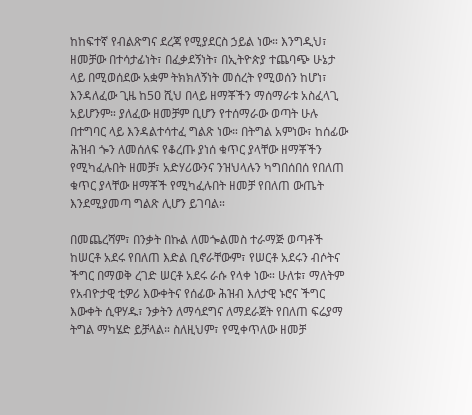ከከፍተኛ የብልጽግና ደረጃ የሚያደርስ ኃይል ነው። እንግዲህ፣ ዘመቻው በተሳታፊነት፣ በፈቃደኝነት፣ በኢትዮጵያ ተጨባጭ ሁኔታ ላይ በሚወሰደው አቋም ትክክለኝነት መሰረት የሚወሰን ከሆነ፣ እንዳለፈው ጊዜ ከ5ዐ ሺህ በላይ ዘማቾችን ማሰማራቱ አስፈላጊ አይሆንም። ያለፈው ዘመቻም ቢሆን የተሰማራው ወጣት ሁሉ በተግባር ላይ እንዳልተሳተፈ ግልጽ ነው። በትግል አምነው፣ ከሰፊው ሕዝብ ጐን ለመሰለፍ የቆረጡ ያነሰ ቁጥር ያላቸው ዘማቾችን የሚካፈሉበት ዘመቻ፣ አድሃሪውንና ንዝህላሉን ካግበሰበሰ የበለጠ ቁጥር ያላቸው ዘማቾች የሚካፈሉበት ዘመቻ የበለጠ ውጤት እንደሚያመጣ ግልጽ ሊሆን ይገባል።

በመጨረሻም፣ በንቃት በኩል ለመጐልመስ ተራማጅ ወጣቶች ከሠርቶ አደሩ የበለጠ እድል ቢኖራቸውም፣ የሠርቶ አደሩን ብሶትና ችግር በማወቅ ረገድ ሠርቶ አደሩ ራሱ የላቀ ነው። ሁለቱ፣ ማለትም የአብዮታዊ ቲዎሪ እውቀትና የሰፊው ሕዝብ እለታዊ ኑሮና ችግር እውቀት ሲዋሃዱ፣ ንቃትን ለማሳደግና ለማደራጀት የበለጠ ፍሬያማ ትግል ማካሄድ ይቻላል። ስለዚህም፣ የሚቀጥለው ዘመቻ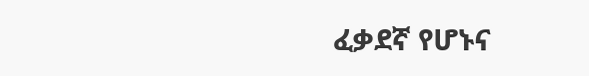ፈቃደኛ የሆኑና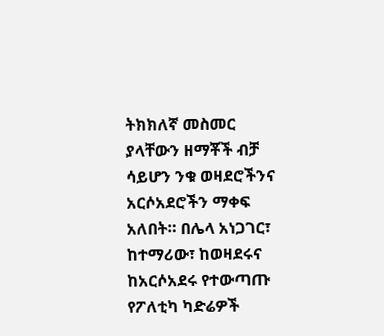ትክክለኛ መስመር ያላቸውን ዘማቾች ብቻ ሳይሆን ንቁ ወዛደሮችንና አርሶአደሮችን ማቀፍ አለበት። በሌላ አነጋገር፣ ከተማሪው፣ ከወዛደሩና ከአርሶአደሩ የተውጣጡ የፖለቲካ ካድሬዎች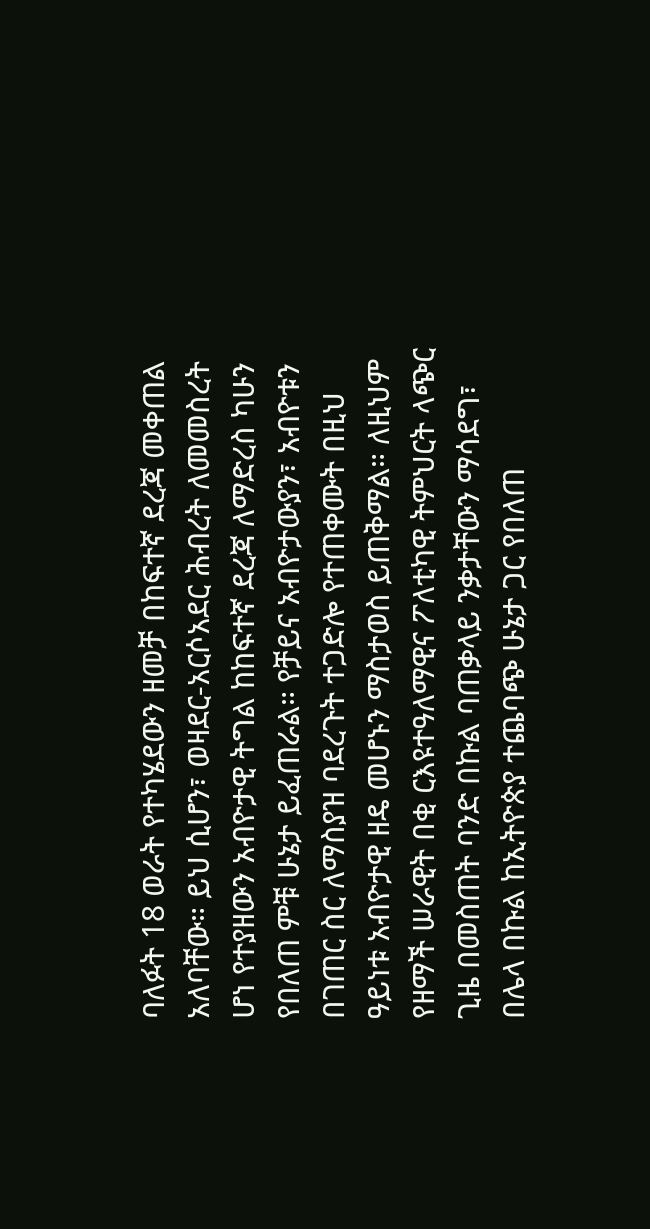ባለፉት 18 ወራት የተካሄደውን ዘመቻ በከፍተኛ ደረጃ መቀጠል አለባቸው። ይህ ሲሆን፣ ወዛደር-አርሶአደር ሕብረት ለመመስረት ሆነ የተያዘውን አብዮታዊ ትግል ከከፍተኛ ደረጃ ለማድረስ ካሁን የበለጠ ምቹ ሁኔታ ይፈጠራል። የቻይና አብዮታውያን፣ አብዮቱን በገጠር ስር ለማስያዝ ባደረጉት ተጋድሎ የተጠቀሙት በዚህ ዓይነቱ አብዮታዊ ዘዴ መሆኑን ማስታወስ ይጠቅማል። ለዚህም የዘማች ሠራዊት በቂ ርእዩተዓለማዊና ፖለቲካዊ ትምህርት ላጭር ጊዜ በመስጠት ባንድ በኩል ባጠቃላይ ንቃታቸውን ማሳደግ፣ በሌላ በኩል ከኢትዮጵያ ተጨባጭ ሁኔታ ጋር የበለጠ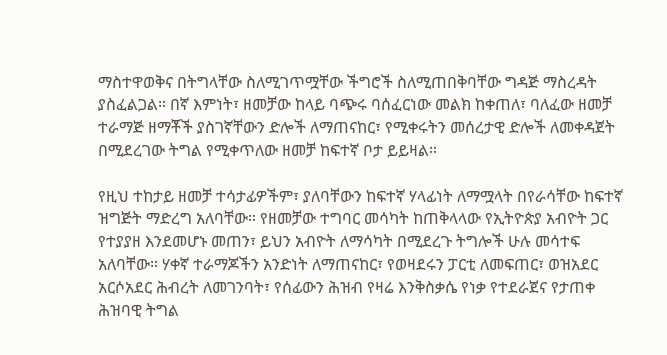ማስተዋወቅና በትግላቸው ስለሚገጥሟቸው ችግሮች ስለሚጠበቅባቸው ግዳጅ ማስረዳት ያስፈልጋል። በኛ እምነት፣ ዘመቻው ከላይ ባጭሩ ባሰፈርነው መልክ ከቀጠለ፣ ባለፈው ዘመቻ ተራማጅ ዘማቾች ያስገኛቸውን ድሎች ለማጠናከር፣ የሚቀሩትን መሰረታዊ ድሎች ለመቀዳጀት በሚደረገው ትግል የሚቀጥለው ዘመቻ ከፍተኛ ቦታ ይይዛል።

የዚህ ተከታይ ዘመቻ ተሳታፊዎችም፣ ያለባቸውን ከፍተኛ ሃላፊነት ለማሟላት በየራሳቸው ከፍተኛ ዝግጅት ማድረግ አለባቸው። የዘመቻው ተግባር መሳካት ከጠቅላላው የኢትዮጵያ አብዮት ጋር የተያያዘ እንደመሆኑ መጠን፣ ይህን አብዮት ለማሳካት በሚደረጉ ትግሎች ሁሉ መሳተፍ አለባቸው። ሃቀኛ ተራማጆችን አንድነት ለማጠናከር፣ የወዛደሩን ፓርቲ ለመፍጠር፣ ወዝአደር አርሶአደር ሕብረት ለመገንባት፣ የሰፊውን ሕዝብ የዛሬ እንቅስቃሴ የነቃ የተደራጀና የታጠቀ ሕዝባዊ ትግል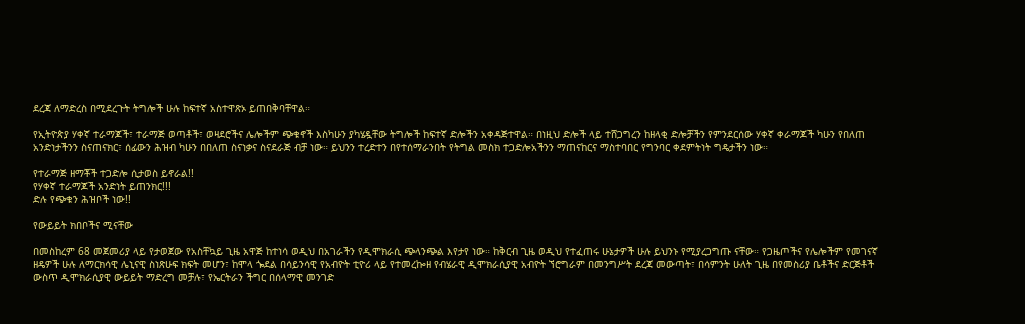ደረጃ ለማድረስ በሚደረጉት ትግሎች ሁሉ ከፍተኛ አስተዋጽኦ ይጠበቅባቸዋል።

የኢትዮጵያ ሃቀኛ ተራማጆች፣ ተራማጅ ወጣቶች፣ ወዛደሮችና ሌሎችም ጭቁኖች እስካሁን ያካሄዷቸው ትግሎች ከፍተኛ ድሎችን አቀዳጅተዋል። በነዚህ ድሎች ላይ ተሸጋግረን ከዘላቂ ድሎቻችን የምንደርሰው ሃቀኛ ቀራማጆች ካሁን የበለጠ አንድነታችንን ስናጠናክር፣ ሰፊውን ሕዝብ ካሁን በበለጠ ስናነቃና ስናደራጅ ብቻ ነው። ይህንን ተረድተን በየተሰማራንበት የትግል መስክ ተጋድሎአችንን ማጠናከርና ማስተባበር የግንባር ቀደምትነት ግዴታችን ነው።

የተራማጅ ዘማቾች ተጋድሎ ሲታወስ ይኖራል!!
የሃቀኛ ተራማጆች አንድነት ይጠንክር!!!
ድሉ የጭቁን ሕዝቦች ነው!!

የውይይት ክበቦችና ሚናቸው

በመስከረም 68 መጀመሪያ ላይ የታወጀው የአስቸኳይ ጊዜ አዋጅ ከተነሳ ወዲህ በአገራችን የዲሞክራሲ ጭላንጭል እየታየ ነው። ከቅርብ ጊዜ ወዲህ የተፈጠሩ ሁኔታዎች ሁሉ ይህንኑ የሚያረጋግጡ ናቸው። የጋዜጦችና የሌሎችም የመገናኛ ዘዴዎች ሁሉ ለማርክሳዊ ሌኒናዊ ስነጽሁፍ ክፍት መሆን፣ ከሞላ ጐደል በሳይንሳዊ የአብዮት ቲዮሪ ላይ የተመረኰዘ የብሄራዊ ዲሞክራሲያዊ አብዮት ኘሮግራም በመንግሥት ደረጃ መውጣት፣ በሳምንት ሁለት ጊዜ በየመስሪያ ቤቶችና ድርጅቶች ውስጥ ዲሞክራሲያዊ ውይይት ማድረግ መቻሉ፣ የኤርትራን ችግር በሰላማዊ መንገድ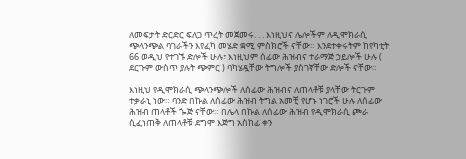ለመፍታት ድርድር ፍለጋ ጥረት መጀመሩ. . . እነዚህና ሌሎችም ለዲሞክራሲ ጭላንጭል ባገራችን እየፈካ መሄድ ቋሚ ምስክሮች ናቸው። እንደተቀሩትም ከየካቲት 66 ወዲህ የተገኙ ድሎች ሁሉ፣ እነዚህም ሰፊው ሕዝብና ተራማጅ ኃይሎች ሁሉ ( ደርጉም ውስጥ ያሉት ጭምር ) ባካሄዷቸው ትግሎች ያስገኛቸው ድሎች ናቸው።

እነዚህ የዲሞክራሲ ጭላንጭሎች ለሰፊው ሕዝብና ለጠላቶቹ ያላቸው ትርጉም ተቃራኒ ነው። ባንድ በኩል ለሰፊው ሕዝብ ትግል አመቺ የሆኑ ነገሮች ሁሉ ለሰፊው ሕዝብ ጠላቶች ጐጅ ናቸው። በሌላ በኩል ለሰፊው ሕዝብ የዲሞክራሲ ጮራ ሲፈነጠቅ ለጠላቶቹ ደግሞ እጅግ አስከፊ ቀን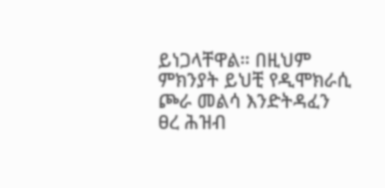ይነጋላቸዋል። በዚህም ምክንያት ይህቺ የዲሞክራሲ ጮራ መልሳ እንድትዳፈን ፀረ ሕዝብ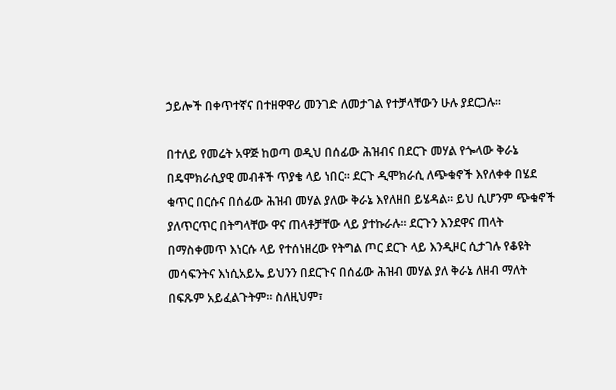ኃይሎች በቀጥተኛና በተዘዋዋሪ መንገድ ለመታገል የተቻላቸውን ሁሉ ያደርጋሉ።

በተለይ የመሬት አዋጅ ከወጣ ወዲህ በሰፊው ሕዝብና በደርጉ መሃል የጐላው ቅራኔ በዴሞክራሲያዊ መብቶች ጥያቄ ላይ ነበር። ደርጉ ዲሞክራሲ ለጭቁኖች እየለቀቀ በሄደ ቁጥር በርሱና በሰፊው ሕዝብ መሃል ያለው ቅራኔ እየለዘበ ይሄዳል። ይህ ሲሆንም ጭቁኖች ያለጥርጥር በትግላቸው ዋና ጠላቶቻቸው ላይ ያተኩራሉ። ደርጉን እንደዋና ጠላት በማስቀመጥ እነርሱ ላይ የተሰነዘረው የትግል ጦር ደርጉ ላይ እንዲዞር ሲታገሉ የቆዩት መሳፍንትና እነሲአይኤ ይህንን በደርጉና በሰፊው ሕዝብ መሃል ያለ ቅራኔ ለዘብ ማለት በፍጹም አይፈልጉትም። ስለዚህም፣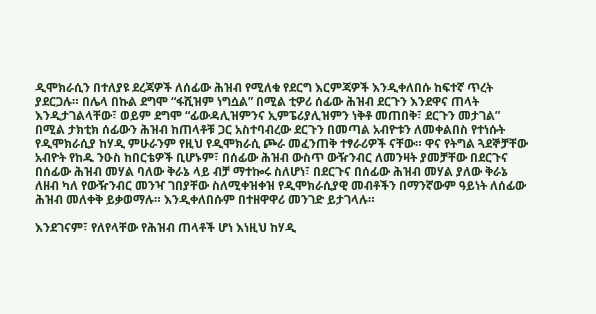ዲሞክራሲን በተለያዩ ደረጃዎች ለሰፊው ሕዝብ የሚለቁ የደርግ እርምጃዎች እንዲቀለበሱ ከፍተኛ ጥረት ያደርጋሉ። በሌላ በኩል ደግሞ “ፋሺዝም ነግሷል” በሚል ቲዎሪ ሰፊው ሕዝብ ደርጉን እንደዋና ጠላት እንዲታገልላቸው፣ ወይም ደግሞ “ፊውዳሊዝምንና ኢምፔሪያሊዝምን ነቅቶ መጠበቅ፣ ደርጉን መታገል” በሚል ታክቲክ ሰፊውን ሕዝብ ከጠላቶቹ ጋር አስተባብረው ደርጉን በመጣል አብዮቱን ለመቀልበስ የተነሱት የዲሞክራሲያ ከሃዲ ምሁራንም የዚህ የዲሞክራሲ ጮራ መፈንጠቅ ተፃራሪዎች ናቸው። ዋና የትግል ጓደኞቻቸው አብዮት የከዱ ንዑስ ከበርቴዎች ቢሆኑም፣ በሰፊው ሕዝብ ውስጥ ውዥንብር ለመንዛት ያመቻቸው በደርጉና በሰፊው ሕዝብ መሃል ባለው ቅራኔ ላይ ብቻ ማተኰሩ ስለሆነ፣ በደርጉና በሰፊው ሕዝብ መሃል ያለው ቅራኔ ለዘብ ካለ የውዥንብር መንዣ ገበያቸው ስለሚቀዝቀዝ የዲሞክራሲያዊ መብቶችን በማንኛውም ዓይነት ለሰፊው ሕዝብ መለቀቅ ይቃወማሉ። እንዲቀለበሱም በተዘዋዋሪ መንገድ ይታገላሉ።

እንደገናም፣ የለየላቸው የሕዝብ ጠላቶች ሆነ እነዚህ ከሃዲ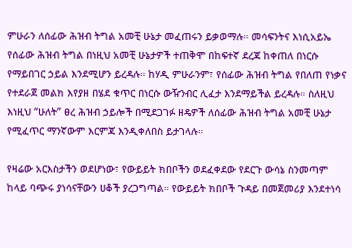ምሁራን ለሰፊው ሕዝብ ትግል አመቺ ሁኔታ መፈጠሩን ይቃወማሉ። መሳፍንትና እነሲአይኤ የሰፊው ሕዝብ ትግል በነዚህ አመቺ ሁኔታዎች ተጠቅሞ በከፍተኛ ደረጃ ከቀጠለ በነርሱ የማይበገር ኃይል እንደሚሆን ይረዳሉ። ከሃዲ ምሁራንም፣ የሰፊው ሕዝብ ትግል የበለጠ የነቃና የተደራጀ መልክ እየያዘ በሄደ ቁጥር በነርሱ ውዥንብር ሊፈታ እንደማይችል ይረዳሉ። ስለዚህ እነዚህ “ሁለት” ፀረ ሕዝብ ኃይሎች በሚደጋገፉ ዘዴዎች ለሰፊው ሕዝብ ትግል አመቺ ሁኔታ የሚፈጥር ማንኛውም እርምጃ እንዲቀለበስ ይታገላሉ።

የዛሬው አርእስታችን ወደሆነው፣ የውይይት ክበቦችን ወደፈቀደው የደርጉ ውሳኔ ስንመጣም ከላይ ባጭሩ ያነሳናቸውን ሀቆች ያረጋግጣል። የውይይት ክበቦች ጉዳይ በመጀመሪያ እንደተነሳ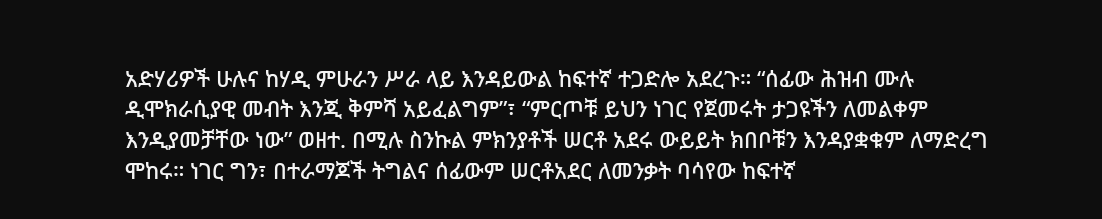አድሃሪዎች ሁሉና ከሃዲ ምሁራን ሥራ ላይ እንዳይውል ከፍተኛ ተጋድሎ አደረጉ። “ሰፊው ሕዝብ ሙሉ ዲሞክራሲያዊ መብት እንጂ ቅምሻ አይፈልግም”፣ “ምርጦቹ ይህን ነገር የጀመሩት ታጋዩችን ለመልቀም እንዲያመቻቸው ነው” ወዘተ. በሚሉ ስንኩል ምክንያቶች ሠርቶ አደሩ ውይይት ክበቦቹን እንዳያቋቁም ለማድረግ ሞከሩ። ነገር ግን፣ በተራማጆች ትግልና ሰፊውም ሠርቶአደር ለመንቃት ባሳየው ከፍተኛ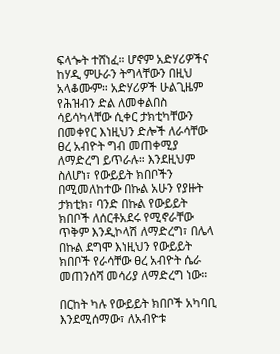ፍላጐት ተሸነፈ። ሆኖም አድሃሪዎችና ከሃዲ ምሁራን ትግላቸውን በዚህ አላቆሙም። አድሃሪዎች ሁልጊዜም የሕዝብን ድል ለመቀልበስ ሳይሳካላቸው ሲቀር ታክቲካቸውን በመቀየር እነዚህን ድሎች ለራሳቸው ፀረ አብዮት ግብ መጠቀሚያ ለማድረግ ይጥራሉ። እንደዚህም ስለሆነ፣ የውይይት ክበቦችን በሚመለከተው በኩል አሁን የያዙት ታክቲክ፣ ባንድ በኩል የውይይት ክበቦች ለሰርቶአደሩ የሚኖራቸው ጥቅም እንዲኮላሽ ለማድረግ፣ በሌላ በኩል ደግሞ እነዚህን የውይይት ክበቦች የራሳቸው ፀረ አብዮት ሴራ መጠንሰሻ መሳሪያ ለማድረግ ነው።

በርከት ካሉ የውይይት ክበቦች አካባቢ እንደሚሰማው፣ ለአብዮቱ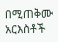በሚጠቅሙ አርእስቶች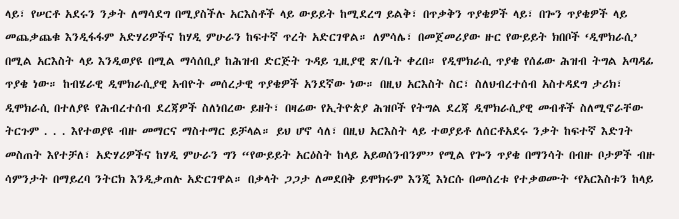ላይ፣ የሠርቶ አደሩን ንቃት ለማሳደግ በሚያስችሉ አርእስቶች ላይ ውይይት ከሚደረግ ይልቅ፣ በጥቃቅን ጥያቄዎች ላይ፣ በጐን ጥያቄዎች ላይ መጨቃጨቁ እንዲፋፋም አድሃሪዎችና ከሃዲ ምሁራን ከፍተኛ ጥረት አድርገዋል። ለምሳሌ፣ በመጀመሪያው ዙር የውይይት ክበቦች ‘ዲሞክራሲ’ በሚል አርእስት ላይ እንዲወያዩ በሚል ማሳሰቢያ ከሕዝብ ድርጅት ጉዳይ ጊዚያዊ ጽ/ቤት ቀረበ። የዲሞክራሲ ጥያቄ የሰፊው ሕዝብ ትግል አጣዳፊ ጥያቄ ነው። ከብሄራዊ ዲሞክራሲያዊ አብዮት መሰረታዊ ጥያቄዎች አንደኛው ነው። በዚህ አርእስት ስር፣ ስለህብረተሰብ አስተዳደግ ታሪክ፣ ዲሞክራሲ በተለያዩ የሕብረተሰብ ደረጃዎች ስለነበረው ይዘት፣ በዛሬው የኢትዮጵያ ሕዝቦች የትግል ደረጃ ዲሞክራሲያዊ መብቶች ስለሚኖራቸው ትርጉም . . . እየተወያዩ ብዙ መማርና ማስተማር ይቻላል። ይህ ሆኖ ሳለ፣ በዚህ አርእስት ላይ ተወያይቶ ለሰርቶአደሩ ንቃት ከፍተኛ እድገት መስጠት እየተቻለ፣ አድሃሪዎችና ከሃዲ ምሁራን ግን “የውይይት አርዕስት ከላይ አይወሰንብንም” የሚል የጐን ጥያቄ በማንሳት በብዙ ቦታዎች ብዙ ሳምንታት በማይረባ ንትርክ እንዲቃጠሉ አድርገዋል። በቃላት ጋጋታ ለመደበቅ ይሞክሩም እንጂ እነርሱ በመሰረቱ የተቃወሙት ‘የአርእስቱን ከላይ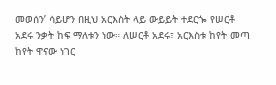መወሰን’ ሳይሆን በዚህ አርእስት ላይ ውይይት ተደርጐ የሠርቶ አደሩ ንቃት ከፍ ማለቱን ነው። ለሠርቶ አደሩ፣ አርእስቱ ከየት መጣ ከየት ዋናው ነገር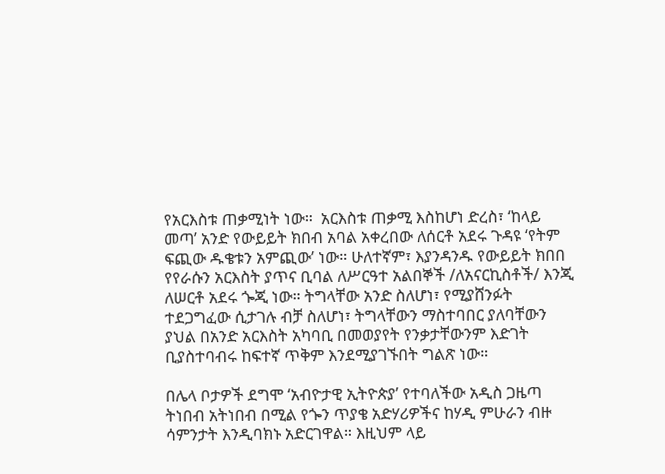የአርእስቱ ጠቃሚነት ነው።  አርእስቱ ጠቃሚ እስከሆነ ድረስ፣ ‘ከላይ መጣ’ አንድ የውይይት ክበብ አባል አቀረበው ለሰርቶ አደሩ ጉዳዩ ‘የትም ፍጪው ዱቄቱን አምጪው’ ነው። ሁለተኛም፣ እያንዳንዱ የውይይት ክበበ የየራሱን አርእስት ያጥና ቢባል ለሥርዓተ አልበኞች /ለአናርኪስቶች/ እንጂ ለሠርቶ አደሩ ጐጂ ነው። ትግላቸው አንድ ስለሆነ፣ የሚያሸንፉት ተደጋግፈው ሲታገሉ ብቻ ስለሆነ፣ ትግላቸውን ማስተባበር ያለባቸውን ያህል በአንድ አርእስት አካባቢ በመወያየት የንቃታቸውንም እድገት ቢያስተባብሩ ከፍተኛ ጥቅም እንደሚያገኙበት ግልጽ ነው።

በሌላ ቦታዎች ደግሞ ‘አብዮታዊ ኢትዮጵያ’ የተባለችው አዲስ ጋዜጣ ትነበብ አትነበብ በሚል የጐን ጥያቄ አድሃሪዎችና ከሃዲ ምሁራን ብዙ ሳምንታት እንዲባክኑ አድርገዋል። እዚህም ላይ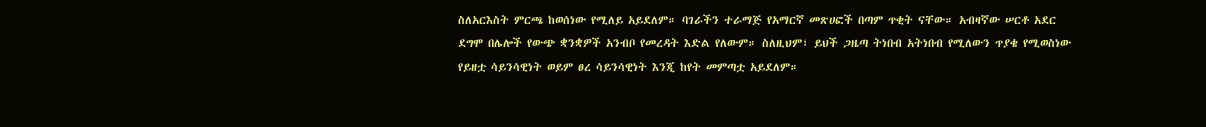ስለአርእስት ምርጫ ከወሰነው የሚለይ አይደለም። ባገራችን ተራማጅ የአማርኛ መጽሀፎች በጣም ጥቂት ናቸው። አብዛኛው ሠርቶ አደር ደግሞ በሌሎች የውጭ ቋንቋዎች አንብቦ የመረዳት እድል የለውም። ስለዚህም፣ ይህች ጋዜጣ ትነበብ አትነበብ የሚለውን ጥያቄ የሚወስነው የይዘቷ ሳይንሳዊነት ወይም ፀረ ሳይንሳዊነት እንጂ ከየት መምጣቷ አይደለም።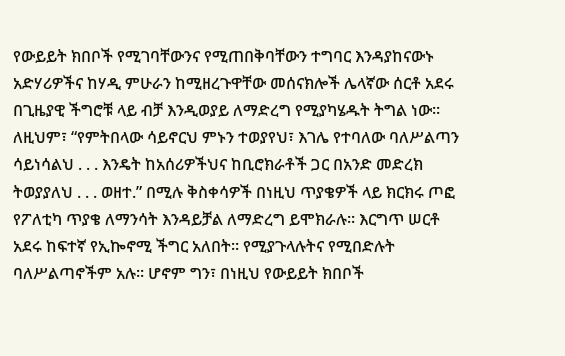የውይይት ክበቦች የሚገባቸውንና የሚጠበቅባቸውን ተግባር እንዳያከናውኑ አድሃሪዎችና ከሃዲ ምሁራን ከሚዘረጉዋቸው መሰናክሎች ሌላኛው ሰርቶ አደሩ በጊዜያዊ ችግሮቹ ላይ ብቻ እንዲወያይ ለማድረግ የሚያካሄዱት ትግል ነው። ለዚህም፣ “የምትበላው ሳይኖርህ ምኑን ተወያየህ፣ እገሌ የተባለው ባለሥልጣን ሳይነሳልህ . . . እንዴት ከአሰሪዎችህና ከቢሮክራቶች ጋር በአንድ መድረክ ትወያያለህ . . . ወዘተ.” በሚሉ ቅስቀሳዎች በነዚህ ጥያቄዎች ላይ ክርክሩ ጦፎ የፖለቲካ ጥያቄ ለማንሳት እንዳይቻል ለማድረግ ይሞክራሉ። እርግጥ ሠርቶ አደሩ ከፍተኛ የኢኰኖሚ ችግር አለበት። የሚያጉላሉትና የሚበድሉት ባለሥልጣኖችም አሉ። ሆኖም ግን፣ በነዚህ የውይይት ክበቦች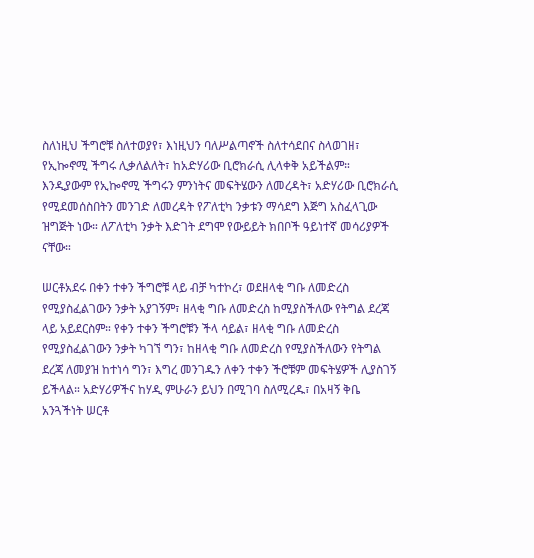ስለነዚህ ችግሮቹ ስለተወያየ፣ እነዚህን ባለሥልጣኖች ስለተሳደበና ስላወገዘ፣ የኢኰኖሚ ችግሩ ሊቃለልለት፣ ከአድሃሪው ቢሮክራሲ ሊላቀቅ አይችልም። እንዲያውም የኢኰኖሚ ችግሩን ምንነትና መፍትሄውን ለመረዳት፣ አድሃሪው ቢሮክራሲ የሚደመሰስበትን መንገድ ለመረዳት የፖለቲካ ንቃቱን ማሳደግ እጅግ አስፈላጊው ዝግጅት ነው። ለፖለቲካ ንቃት እድገት ደግሞ የውይይት ክበቦች ዓይነተኛ መሳሪያዎች ናቸው።

ሠርቶአደሩ በቀን ተቀን ችግሮቹ ላይ ብቻ ካተኮረ፣ ወደዘላቂ ግቡ ለመድረስ የሚያስፈልገውን ንቃት አያገኝም፣ ዘላቂ ግቡ ለመድረስ ከሚያስችለው የትግል ደረጃ ላይ አይደርስም። የቀን ተቀን ችግሮቹን ችላ ሳይል፣ ዘላቂ ግቡ ለመድረስ የሚያስፈልገውን ንቃት ካገኘ ግን፣ ከዘላቂ ግቡ ለመድረስ የሚያስችለውን የትግል ደረጃ ለመያዝ ከተነሳ ግን፣ እግረ መንገዱን ለቀን ተቀን ችሮቹም መፍትሄዎች ሊያስገኝ ይችላል። አድሃሪዎችና ከሃዲ ምሁራን ይህን በሚገባ ስለሚረዱ፣ በአዛኝ ቅቤ አንጓችነት ሠርቶ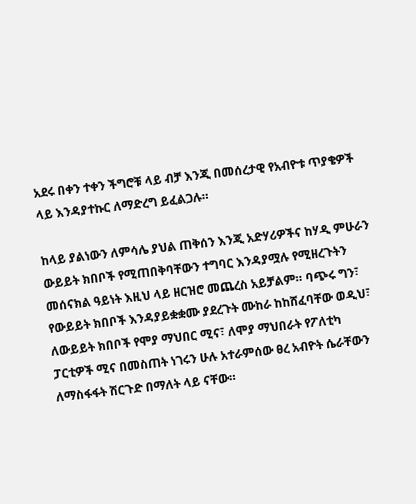አደሩ በቀን ተቀን ችግሮቹ ላይ ብቻ እንጂ በመሰረታዊ የአብዮቱ ጥያቄዎች ላይ እንዳያተኩር ለማድረግ ይፈልጋሉ።

ከላይ ያልነውን ለምሳሌ ያህል ጠቅሰን እንጂ አድሃሪዎችና ከሃዲ ምሁራን ውይይት ክበቦች የሚጠበቅባቸውን ተግባር እንዳያሟሉ የሚዘረጉትን መሰናክል ዓይነት እዚህ ላይ ዘርዝሮ መጨረስ አይቻልም። ባጭሩ ግን፣ የውይይት ክበቦች እንዳያይቋቋሙ ያደረጉት ሙከራ ከከሸፈባቸው ወዲህ፣ ለውይይት ክበቦች የሞያ ማህበር ሚና፣ ለሞያ ማህበራት የፖለቲካ ፓርቲዎች ሚና በመስጠት ነገሩን ሁሉ አተራምሰው ፀረ አብዮት ሴራቸውን ለማስፋፋት ሽርጉድ በማለት ላይ ናቸው።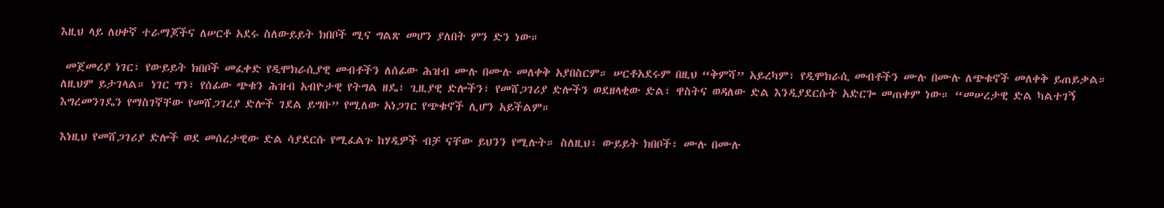እዚህ ላይ ለሀቀኛ ተራማጆችና ለሠርቶ አደሩ ስለውይይት ክበቦች ሚና ግልጽ መሆን ያለበት ምን ድን ነው።

 መጀመሪያ ነገር፣ የውይይት ክበቦች መፈቀድ የዲሞክራሲያዊ መብቶችን ለሰፊው ሕዝብ ሙሉ በሙሉ መለቀቅ አያበስርም። ሠርቶአደሩም በዚህ “ቅምሻ” አይረካም፣ የዲሞክራሲ መብቶችን ሙሉ በሙሉ ለጭቁኖች መለቀቅ ይጠይቃል። ለዚህም ይታገላል። ነገር ግን፣ የሰፊው ጭቁን ሕዝብ አብዮታዊ የትግል ዘዴ፣ ጊዚያዊ ድሎችን፣ የመሸጋገሪያ ድሎችን ወደዘላቂው ድል፣ ዋስትና ወዳለው ድል እንዲያደርሱት አድርጐ መጠቀም ነው። “መሠረታዊ ድል ካልተገኝ እግረመንገዴን የማስገኛቸው የመሸጋገረያ ድሎች ገደል ይግቡ” የሚለው አነጋገር የጭቁኖች ሊሆን አይችልም።

እነዚህ የመሸጋገሪያ ድሎች ወደ መሰረታዊው ድል ሳያደርሱ የሚፈልጉ ከሃዲዎች ብቻ ናቸው ይህንን የሚሉት። ስለዚህ፣ ውይይት ክበቦች፣ ሙሉ በሙሉ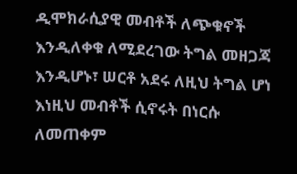ዲሞክራሲያዊ መብቶች ለጭቁኖች እንዲለቀቁ ለሚደረገው ትግል መዘጋጃ እንዲሆኑ፣ ሠርቶ አደሩ ለዚህ ትግል ሆነ እነዚህ መብቶች ሲኖሩት በነርሱ ለመጠቀም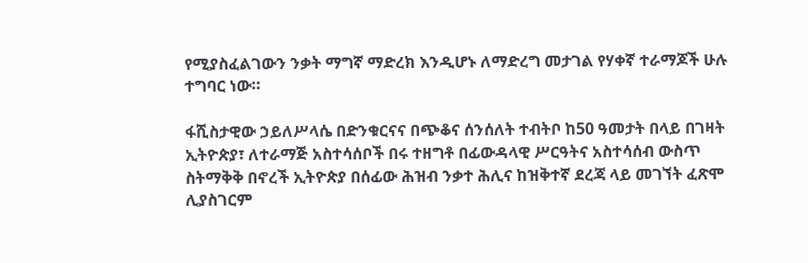የሚያስፈልገውን ንቃት ማግኛ ማድረክ እንዲሆኑ ለማድረግ መታገል የሃቀኛ ተራማጆች ሁሉ ተግባር ነው።

ፋሺስታዊው ኃይለሥላሴ በድንቁርናና በጭቆና ሰንሰለት ተብትቦ ከ50 ዓመታት በላይ በገዛት ኢትዮጵያ፣ ለተራማጅ አስተሳሰቦች በሩ ተዘግቶ በፊውዳላዊ ሥርዓትና አስተሳሰብ ውስጥ ስትማቅቅ በኖረች ኢትዮጵያ በሰፊው ሕዝብ ንቃተ ሕሊና ከዝቅተኛ ደረጃ ላይ መገኘት ፈጽሞ ሊያስገርም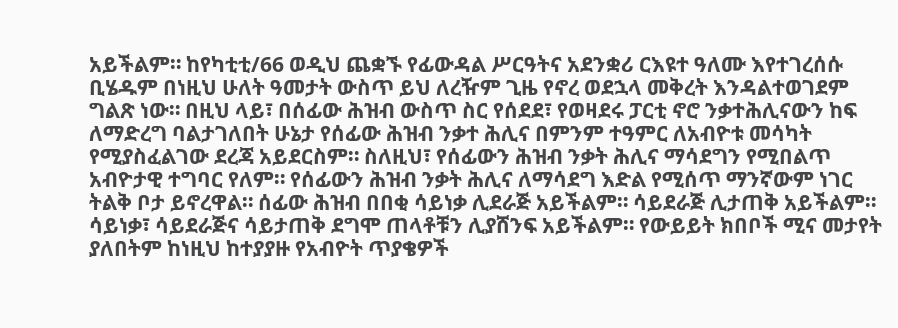አይችልም። ከየካቲቲ/66 ወዲህ ጨቋኙ የፊውዳል ሥርዓትና አደንቋሪ ርእዩተ ዓለሙ እየተገረሰሱ ቢሄዱም በነዚህ ሁለት ዓመታት ውስጥ ይህ ለረዥም ጊዜ የኖረ ወደኋላ መቅረት እንዳልተወገደም ግልጽ ነው። በዚህ ላይ፣ በሰፊው ሕዝብ ውስጥ ስር የሰደደ፣ የወዛደሩ ፓርቲ ኖሮ ንቃተሕሊናውን ከፍ ለማድረግ ባልታገለበት ሁኔታ የሰፊው ሕዝብ ንቃተ ሕሊና በምንም ተዓምር ለአብዮቱ መሳካት የሚያስፈልገው ደረጃ አይደርስም። ስለዚህ፣ የሰፊውን ሕዝብ ንቃት ሕሊና ማሳደግን የሚበልጥ አብዮታዊ ተግባር የለም። የሰፊውን ሕዝብ ንቃት ሕሊና ለማሳደግ እድል የሚሰጥ ማንኛውም ነገር ትልቅ ቦታ ይኖረዋል። ሰፊው ሕዝብ በበቂ ሳይነቃ ሊደራጅ አይችልም። ሳይደራጅ ሊታጠቅ አይችልም። ሳይነቃ፣ ሳይደራጅና ሳይታጠቅ ደግሞ ጠላቶቹን ሊያሸንፍ አይችልም። የውይይት ክበቦች ሚና መታየት ያለበትም ከነዚህ ከተያያዙ የአብዮት ጥያቄዎች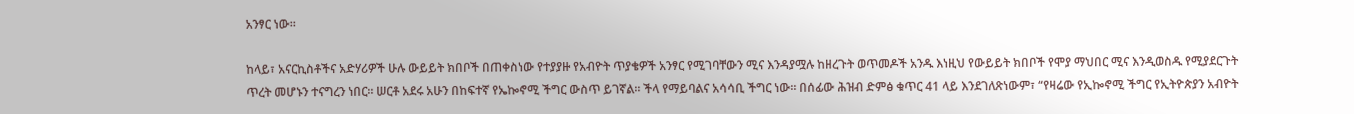አንፃር ነው።

ከላይ፣ አናርኪስቶችና አድሃሪዎች ሁሉ ውይይት ክበቦች በጠቀስነው የተያያዙ የአብዮት ጥያቄዎች አንፃር የሚገባቸውን ሚና እንዳያሟሉ ከዘረጉት ወጥመዶች አንዱ እነዚህ የውይይት ክበቦች የሞያ ማህበር ሚና እንዲወስዱ የሚያደርጉት ጥረት መሆኑን ተናግረን ነበር። ሠርቶ አደሩ አሁን በከፍተኛ የኤኰኖሚ ችግር ውስጥ ይገኛል። ችላ የማይባልና አሳሳቢ ችግር ነው። በሰፊው ሕዝብ ድምፅ ቁጥር 41 ላይ እንደገለጽነውም፣ “የዛሬው የኢኰኖሚ ችግር የኢትዮጵያን አብዮት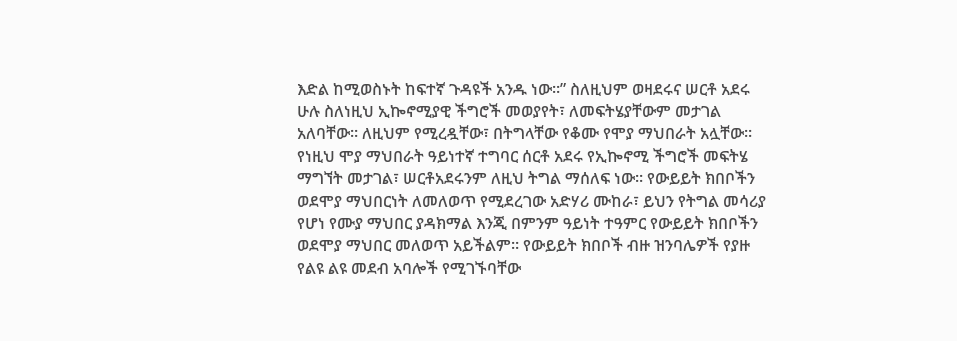እድል ከሚወስኑት ከፍተኛ ጉዳዩች አንዱ ነው።” ስለዚህም ወዛደሩና ሠርቶ አደሩ ሁሉ ስለነዚህ ኢኰኖሚያዊ ችግሮች መወያየት፣ ለመፍትሄያቸውም መታገል አለባቸው። ለዚህም የሚረዷቸው፣ በትግላቸው የቆሙ የሞያ ማህበራት አሏቸው። የነዚህ ሞያ ማህበራት ዓይነተኛ ተግባር ሰርቶ አደሩ የኢኰኖሚ ችግሮች መፍትሄ ማግኘት መታገል፣ ሠርቶአደሩንም ለዚህ ትግል ማሰለፍ ነው። የውይይት ክበቦችን ወደሞያ ማህበርነት ለመለወጥ የሚደረገው አድሃሪ ሙከራ፣ ይህን የትግል መሳሪያ የሆነ የሙያ ማህበር ያዳክማል እንጂ በምንም ዓይነት ተዓምር የውይይት ክበቦችን ወደሞያ ማህበር መለወጥ አይችልም። የውይይት ክበቦች ብዙ ዝንባሌዎች የያዙ የልዩ ልዩ መደብ አባሎች የሚገኙባቸው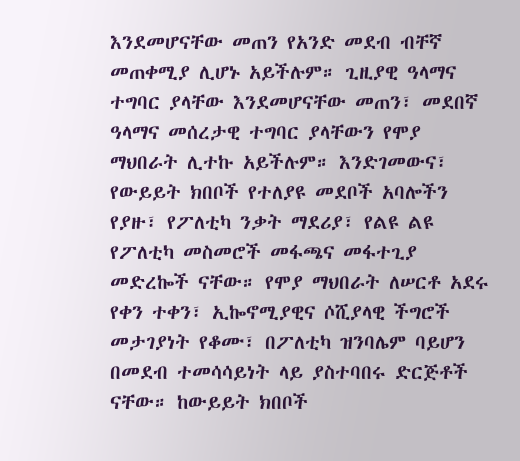እንደመሆናቸው መጠን የአንድ መደብ ብቸኛ መጠቀሚያ ሊሆኑ አይችሉም። ጊዚያዊ ዓላማና ተግባር ያላቸው እንደመሆናቸው መጠን፣ መደበኛ ዓላማና መሰረታዊ ተግባር ያላቸውን የሞያ ማህበራት ሊተኩ አይችሉም። እንድገመውና፣ የውይይት ክበቦች የተለያዩ መደቦች አባሎችን የያዙ፣ የፖለቲካ ንቃት ማደሪያ፣ የልዩ ልዩ የፖለቲካ መስመሮች መፋጫና መፋተጊያ መድረኰች ናቸው። የሞያ ማህበራት ለሠርቶ አደሩ የቀን ተቀን፣ ኢኰኖሚያዊና ሶሺያላዊ ችግሮች መታገያነት የቆሙ፣ በፖለቲካ ዝንባሌም ባይሆን በመደብ ተመሳሳይነት ላይ ያስተባበሩ ድርጅቶች ናቸው። ከውይይት ክበቦች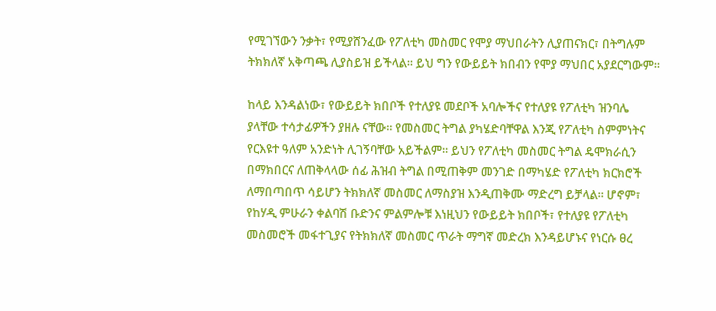የሚገኘውን ንቃት፣ የሚያሸንፈው የፖለቲካ መስመር የሞያ ማህበራትን ሊያጠናክር፣ በትግሉም ትክክለኛ አቅጣጫ ሊያስይዝ ይችላል። ይህ ግን የውይይት ክበብን የሞያ ማህበር አያደርግውም።

ከላይ እንዳልነው፣ የውይይት ክበቦች የተለያዩ መደቦች አባሎችና የተለያዩ የፖለቲካ ዝንባሌ ያላቸው ተሳታፊዎችን ያዘሉ ናቸው። የመስመር ትግል ያካሄድባቸዋል እንጂ የፖለቲካ ስምምነትና የርእዩተ ዓለም አንድነት ሊገኝባቸው አይችልም። ይህን የፖለቲካ መስመር ትግል ዴሞክራሲን በማክበርና ለጠቅላላው ሰፊ ሕዝብ ትግል በሚጠቅም መንገድ በማካሄድ የፖለቲካ ክርክሮች ለማበጣበጥ ሳይሆን ትክክለኛ መስመር ለማስያዝ እንዲጠቅሙ ማድረግ ይቻላል። ሆኖም፣ የከሃዲ ምሁራን ቀልባሽ ቡድንና ምልምሎቹ እነዚህን የውይይት ክበቦች፣ የተለያዩ የፖለቲካ መስመሮች መፋተጊያና የትክክለኛ መስመር ጥራት ማግኛ መድረክ እንዳይሆኑና የነርሱ ፀረ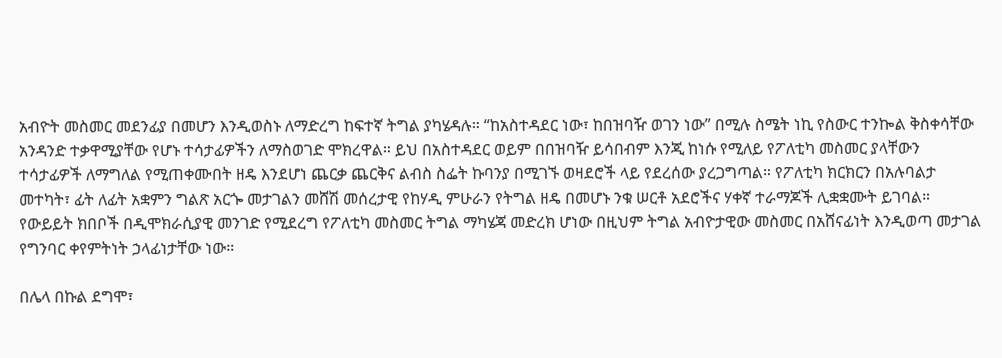አብዮት መስመር መደንፊያ በመሆን እንዲወስኑ ለማድረግ ከፍተኛ ትግል ያካሄዳሉ። “ከአስተዳደር ነው፣ ከበዝባዥ ወገን ነው” በሚሉ ስሜት ነኪ የስውር ተንኰል ቅስቀሳቸው አንዳንድ ተቃዋሚያቸው የሆኑ ተሳታፊዎችን ለማስወገድ ሞክረዋል። ይህ በአስተዳደር ወይም በበዝባዥ ይሳበብም እንጂ ከነሱ የሚለይ የፖለቲካ መስመር ያላቸውን ተሳታፊዎች ለማግለል የሚጠቀሙበት ዘዴ እንደሆነ ጨርቃ ጨርቅና ልብስ ስፌት ኩባንያ በሚገኙ ወዛደሮች ላይ የደረሰው ያረጋግጣል። የፖለቲካ ክርክርን በአሉባልታ መተካት፣ ፊት ለፊት አቋምን ግልጽ አርጐ መታገልን መሸሽ መሰረታዊ የከሃዲ ምሁራን የትግል ዘዴ በመሆኑ ንቁ ሠርቶ አደሮችና ሃቀኛ ተራማጆች ሊቋቋሙት ይገባል። የውይይት ክበቦች በዲሞክራሲያዊ መንገድ የሚደረግ የፖለቲካ መስመር ትግል ማካሄጃ መድረክ ሆነው በዚህም ትግል አብዮታዊው መስመር በአሸናፊነት እንዲወጣ መታገል የግንባር ቀየምትነት ኃላፊነታቸው ነው።

በሌላ በኩል ደግሞ፣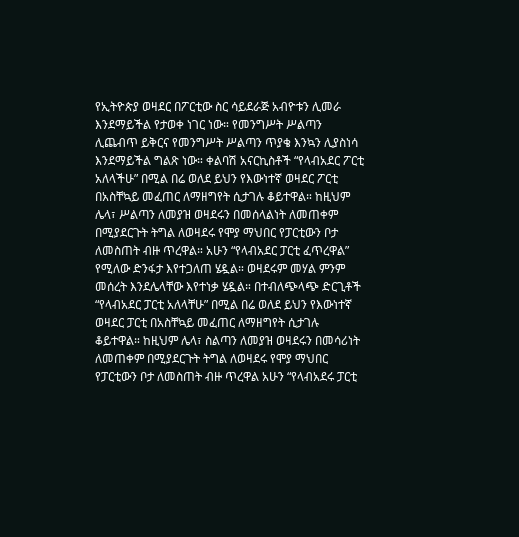የኢትዮጵያ ወዛደር በፖርቲው ስር ሳይደራጅ አብዮቱን ሊመራ እንደማይችል የታወቀ ነገር ነው። የመንግሥት ሥልጣን ሊጨብጥ ይቅርና የመንግሥት ሥልጣን ጥያቄ እንኳን ሊያስነሳ እንደማይችል ግልጽ ነው። ቀልባሽ አናርኪስቶች “የላብአደር ፖርቲ አለላችሁ” በሚል በሬ ወለደ ይህን የእውነተኛ ወዛደር ፖርቲ በአስቸኳይ መፈጠር ለማዘግየት ሲታገሉ ቆይተዋል። ከዚህም ሌላ፣ ሥልጣን ለመያዝ ወዛደሩን በመሰላልነት ለመጠቀም በሚያደርጉት ትግል ለወዛደሩ የሞያ ማህበር የፓርቲውን ቦታ ለመስጠት ብዙ ጥረዋል። አሁን “የላብአደር ፓርቲ ፈጥረዋል” የሚለው ድንፋታ እየተጋለጠ ሄዷል። ወዛደሩም መሃል ምንም መሰረት እንደሌላቸው እየተነቃ ሄዷል። በተብለጭላጭ ድርጊቶች “የላብአደር ፓርቲ አለላቸሁ” በሚል በሬ ወለደ ይህን የእውነተኛ ወዛደር ፓርቲ በአስቸኳይ መፈጠር ለማዘግየት ሲታገሉ ቆይተዋል። ከዚህም ሌላ፣ ስልጣን ለመያዝ ወዛደሩን በመሳሪነት ለመጠቀም በሚያደርጉት ትግል ለወዛደሩ የሞያ ማህበር የፓርቲውን ቦታ ለመስጠት ብዙ ጥረዋል አሁን “የላብአደሩ ፓርቲ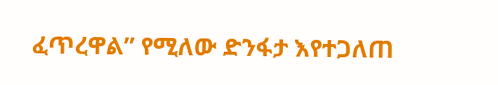ፈጥረዋል” የሚለው ድንፋታ እየተጋለጠ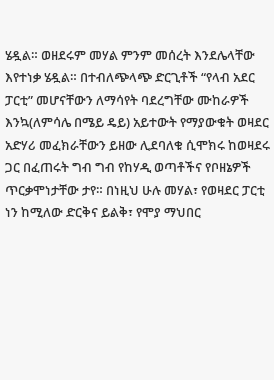ሄዷል። ወዘደሩም መሃል ምንም መሰረት እንደሌላቸው እየተነቃ ሄዷል። በተብለጭላጭ ድርጊቶች “የላብ አደር ፓርቲ” መሆናቸውን ለማሳየት ባደረግቸው ሙከራዎች እንኳ(ለምሳሌ በሜይ ዴይ) አይተውት የማያውቁት ወዛደር አድሃሪ መፈክራቸውን ይዘው ሊደባለቁ ሲሞክሩ ከወዛደሩ ጋር በፈጠሩት ግብ ግብ የከሃዲ ወጣቶችና የቦዘኔዎች ጥርቃሞነታቸው ታየ። በነዚህ ሁሉ መሃል፣ የወዛደር ፓርቲ ነን ከሚለው ድርቅና ይልቅ፣ የሞያ ማህበር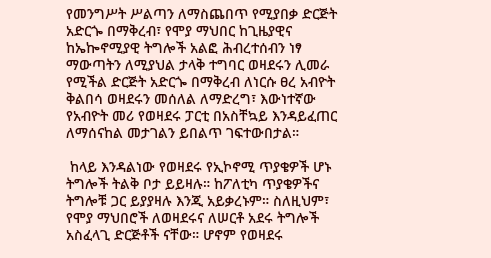የመንግሥት ሥልጣን ለማስጨበጥ የሚያበቃ ድርጅት አድርጐ በማቅረብ፣ የሞያ ማህበር ከጊዜያዊና ከኤኰኖሚያዊ ትግሎች አልፎ ሕብረተሰብን ነፃ ማውጣትን ለሚያህል ታላቅ ተግባር ወዛደሩን ሊመራ የሚችል ድርጅት አድርጐ በማቅረብ ለነርሱ ፀረ አብዮት ቅልበሳ ወዛደሩን መሰለል ለማድረግ፣ እውነተኛው የአብዮት መሪ የወዛደሩ ፓርቲ በአስቸኳይ እንዳይፈጠር ለማሰናከል መታገልን ይበልጥ ገፍተውበታል።

 ከላይ እንዳልነው የወዛደሩ የኢኮኖሚ ጥያቄዎች ሆኑ ትግሎች ትልቅ ቦታ ይይዛሉ። ከፖለቲካ ጥያቄዎችና ትግሎቹ ጋር ይያያዛሉ እንጂ አይቃረኑም። ስለዚህም፣ የሞያ ማህበሮች ለወዛደሩና ለሠርቶ አደሩ ትግሎች አስፈላጊ ድርጅቶች ናቸው። ሆኖም የወዛደሩ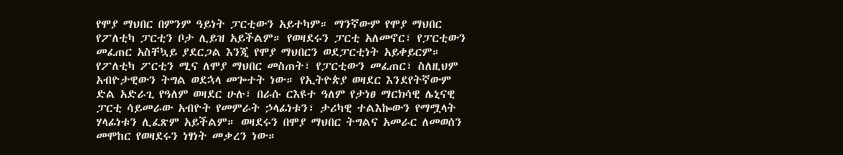የሞያ ማህበር በምንም ዓይነት ፓርቲውን አይተካም። ማንኛውም የሞያ ማህበር የፖለቲካ ፓርቲን ቦታ ሊይዝ አይችልም። የወዛደሩን ፓርቲ አለመኖር፣ የፓርቲውን መፈጠር አስቸኳይ ያደርጋል እንጂ የሞያ ማህበርን ወደፓርቲነት አይቀይርም። የፖለቲካ ፖርቲን ሚና ለሞያ ማህበር መስጠት፣ የፓርቲውን መፈጠር፣ ስለዚህም አብዮታዊውን ትግል ወደኋላ መጐተት ነው። የኢትዮጵያ ወዛደር እንደየትኛውም ድል አድራጊ የዓለም ወዛደር ሁሉ፣ በራሱ ርእዩተ ዓለም የታነፀ ማርክሳዊ ሌኒናዊ ፓርቲ ሳይመራው አብዮት የመምራት ኃላፊነቱን፣ ታሪካዊ ተልእኰውን የማሟላት ሃላፊነቱን ሊፈጽም አይችልም። ወዛደሩን በሞያ ማህበር ትግልና አመራር ለመወሰን መሞከር የወዛደሩን ነፃነት መቃረን ነው።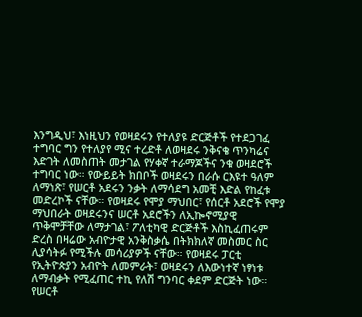እንግዲህ፣ እነዚህን የወዛደሩን የተለያዩ ድርጅቶች የተደጋገፈ ተግባር ግን የተለያየ ሚና ተረድቶ ለወዛደሩ ንቅናቄ ጥንካሬና እድገት ለመስጠት መታገል የሃቀኛ ተራማጆችና ንቁ ወዛደሮች ተግባር ነው። የውይይት ክበቦች ወዛደሩን በራሱ ርእዩተ ዓለም ለማነጽ፣ የሠርቶ አደሩን ንቃት ለማሳደግ አመቺ እድል የከፈቱ መድረኮች ናቸው። የወዛደሩ የሞያ ማህበር፣ የሰርቶ አደሮች የሞያ ማህበራት ወዛደሩንና ሠርቶ አደሮችን ለኢኰኖሚያዊ ጥቅሞቻቸው ለማታገል፣ ፖለቲካዊ ድርጅቶች እስኪፈጠሩም ድረስ በዛሬው አብዮታዊ አንቅስቃሴ በትክክለኛ መስመር ስር ሊያሳትፉ የሚችሉ መሳሪያዎች ናቸው። የወዛደሩ ፓርቲ የኢትዮጵያን አብዮት ለመምራት፣ ወዛደሩን ለእውነተኛ ነፃነቱ ለማብቃት የሚፈጠር ተኪ የለሽ ግንባር ቀደም ድርጅት ነው። የሠርቶ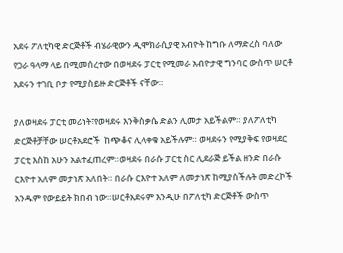አደሩ ፖለቲካዊ ድርጅቶች ብሄራዊውን ዲሞክራሲያዊ አብዮት ከግቡ ለማድረስ ባለው የጋራ ዓላማ ላይ በሚመሰረተው በወዛደሩ ፓርቲ የሚመራ አብዮታዊ ግንባር ውስጥ ሠርቶ አደሩን ተገቢ ቦታ የሚያስይዙ ድርጅቶች ናቸው።

ያለወዛደሩ ፓርቲ መሪነት፣የወዛደሩ እንቅስቃሴ ድልን ሊመታ አይችልም። ያለፖለቲካ ድርጅቶቻቸው ሠርቶአደሮች  ከጭቆና ሊላቀቁ አይችሉም። ወዛደሩን የሚያቅፍ የወዛደር ፓርቲ እስከ አሁን አልተፈጠረም።ወዛደሩ በራሱ ፓርቲ ስር ሊደራጅ ይችል ዘንድ በራሱ ርእዮተ አለም መታነጽ አለበት። በራሱ ርእዮተ አለም ለመታነጽ ከሚያስችሉት መድረኮች አንዱም የውይይት ክበብ ነው።ሠርቶአደሩም እንዲሁ በፖለቲካ ድርጅቶች ውስጥ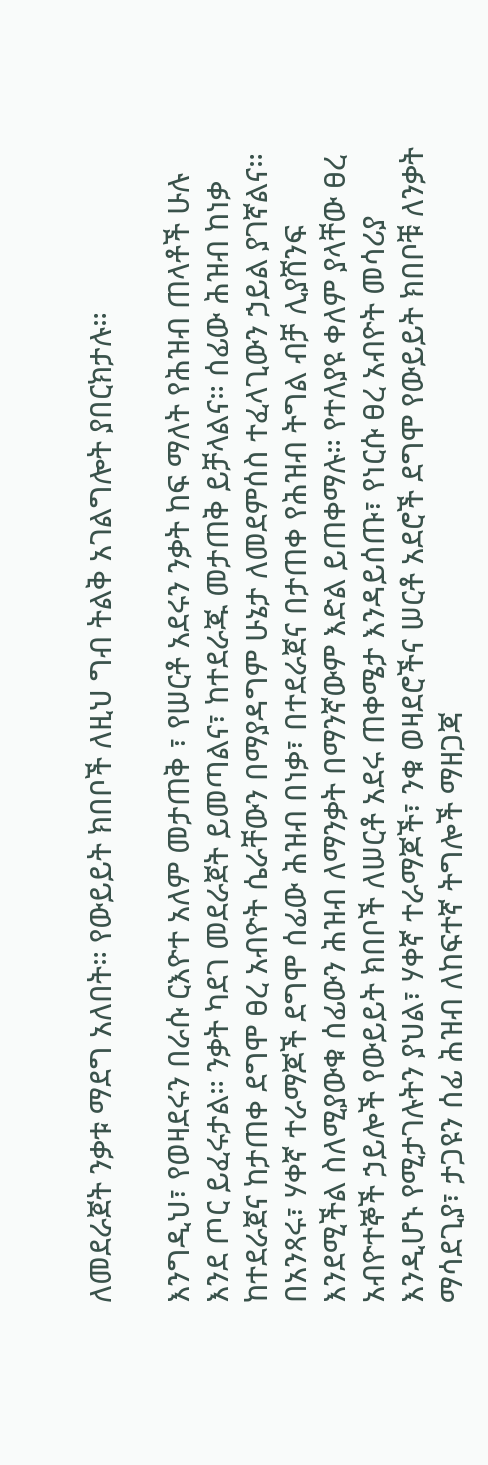ለመደራጀት ንቃቱ ማደግ አለበት። የውይይት ክበቦች ለዚህ ግብ ትልቅ አገልግሎት ያበርክታሉ።

እንግዲህ፣ የወዛደሩን በራሱ ርእዮተ አለም መታጠቅ ፣ የሠርቶ አደሩን ንቃት ከፍ ማለት የሕዝብ ጠላቶች ሁሉ እንደ ጦር ይፈሩታል። ንቃት ካደገ መደራጀት ይመጣልና፣ ከተደራጁ መታጠቅ ይቻላልና። ሰፊው ሕዝብ ከነቃ ከተደራጀና ከታጠቀ ደግሞ ፀረ አብዮት ሴራቸውን በማያዳግም ሁኔታ ለመደምሰስ ተፈላጊውን ኃይል ያገኛልና። በአንጻሩ፣ ሃቀኛ ተራማጆች ደግሞ ሰፊው ሕዝብ በነቃ፣ በተደራጀና በታጠቀ የሕዝብ ትግል ብቻ ሊያሸንፍ እንደሚችል ስለሚያውቁ ሰፊውን ሕዝብ ለማንቃት በማንኛውም እድል ይጠቀማሉ። የተለያዩ ቀለም ያላቸው ፀረ አብዮተኞች ኃይሎች የውይይት ክበቦች ለሠርቶ አደሩ ጠቀሜታ እንዳይሰጡ፣ የነርሱ ፀረ አብዮት መሳሪያ እንዲሆኑ የሚታገሉትን ያህል፣ ሃቀኛ ተራማጆች፣ ንቁ ወዛደሮችና ሠርቶ አደሮች ደግሞ የውይይት ክበቦቹ ለንቃት ማሳደጊያ፣ ታጋዩን ሰፊ ሕዝብ ለከፍተኛ ትግሎች ማዘጋጃ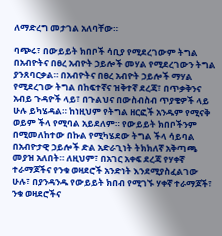ለማድረግ መታገል አለባቸው።

ባጭሩ፣ በውይይት ክበቦች ሳቢያ የሚደረገውም ትግል በአብዮትና በፀረ አብዮት ኃይሎች መሃል የሚደረገውን ትግል ያንጸባርቃል። በአብዮትና በፀረ አብዮት ኃይሎች ማሃል የሚደረገው ትግል በከፍተኛና ዝቅተኛ ደረጃ፣ በጥቃቅንና አብይ ጉዳዮች ላይ፣ በጉልህና በውስብስብ ጥያቄዎች ላይ ሁሉ ይካሄዳል። ከነዚህም የትግል ዘርፎች አንዱም የሚናቅ ወይም ችላ የሚባል አይደለም። የውይይት ክበቦችንም በሚመለከተው በኩል የሚካሄደው ትግል ችላ ሳይባል በአብዮታዊ ኃይሎች ድል አድራጊነት ትክክለኛ አቅጣጫ መያዝ አለበት። ለዚህም፣ በአገር አቀፍ ደረጃ የሃቀኛ ተራማጆችና የንቁ ወዛደሮች አንድነት እንደሚያስፈልገው ሁሉ፣ በያንዳንዱ የውይይት ክበብ የሚገኙ ሃቀኛ ተራማጆች፣ ንቁ ወዛደሮችና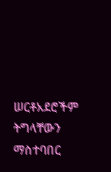ሠርቶአደሮችም ትግላቸውን ማስተባበር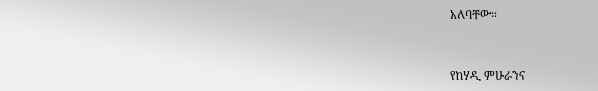አለባቸው።


የከሃዲ ምሁራንና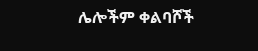ሌሎችም ቀልባሾች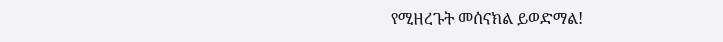የሚዘረጉት መሰናክል ይወድማል!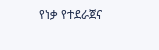የነቃ የተደራጀና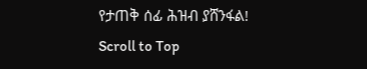የታጠቅ ሰፊ ሕዝብ ያሸንፋል!
Scroll to Top